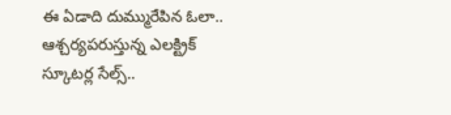ఈ ఏడాది దుమ్మురేపిన ఓలా.. ఆశ్చర్యపరుస్తున్న ఎలక్ట్రిక్ స్కూటర్ల సేల్స్..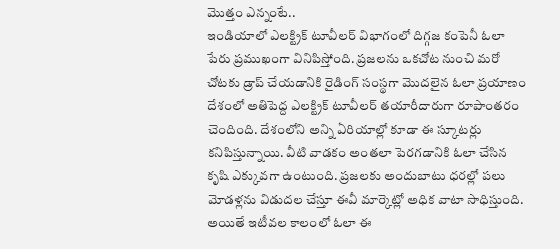మొత్తం ఎన్నంటే..
ఇండియాలో ఎలక్ట్రిక్ టూవీలర్ విభాగంలో దిగ్గజ కంపెనీ ఓలా పేరు ప్రముఖంగా వినిపిస్తోంది. ప్రజలను ఒకచోట నుంచి మరో చోటకు డ్రాప్ చేయడానికి రైడింగ్ సంస్థగా మొదలైన ఓలా ప్రయాణం దేశంలో అతిపెద్ద ఎలక్ట్రిక్ టూవీలర్ తయారీదారుగా రూపాంతరం చెందింది. దేశంలోని అన్ని ఏరియాల్లో కూడా ఈ స్కూటర్లు కనిపిస్తున్నాయి. వీటి వాడకం అంతలా పెరగడానికి ఓలా చేసిన కృషి ఎక్కువగా ఉంటుంది. ప్రజలకు అందుబాటు ధరల్లో పలు మోడళ్లను విడుదల చేస్తూ ఈవీ మార్కెట్లో అధిక వాటా సాధిస్తుంది. అయితే ఇటీవల కాలంలో ఓలా ఈ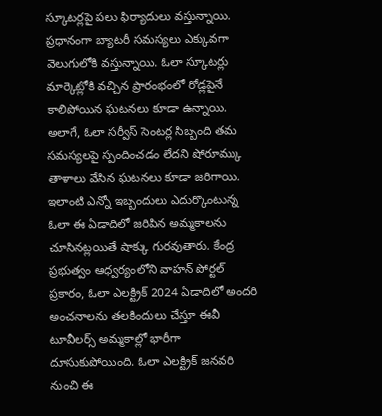స్కూటర్లపై పలు ఫిర్యాదులు వస్తున్నాయి. ప్రధానంగా బ్యాటరీ సమస్యలు ఎక్కువగా వెలుగులోకి వస్తున్నాయి. ఓలా స్కూటర్లు మార్కెట్లోకి వచ్చిన ప్రారంభంలో రోడ్లపైనే కాలిపోయిన ఘటనలు కూడా ఉన్నాయి. అలాగే, ఓలా సర్వీస్ సెంటర్ల సిబ్బంది తమ సమస్యలపై స్పందించడం లేదని షోరూమ్కు తాళాలు వేసిన ఘటనలు కూడా జరిగాయి.
ఇలాంటి ఎన్నో ఇబ్బందులు ఎదుర్కొంటున్న ఓలా ఈ ఏడాదిలో జరిపిన అమ్మకాలను చూసినట్లయితే షాక్కు గురవుతారు. కేంద్ర ప్రభుత్వం ఆధ్వర్యంలోని వాహన్ పోర్టల్ ప్రకారం, ఓలా ఎలక్ట్రిక్ 2024 ఏడాదిలో అందరి అంచనాలను తలకిందులు చేస్తూ ఈవీ టూవీలర్స్ అమ్మకాల్లో భారీగా దూసుకుపోయింది. ఓలా ఎలక్ట్రిక్ జనవరి నుంచి ఈ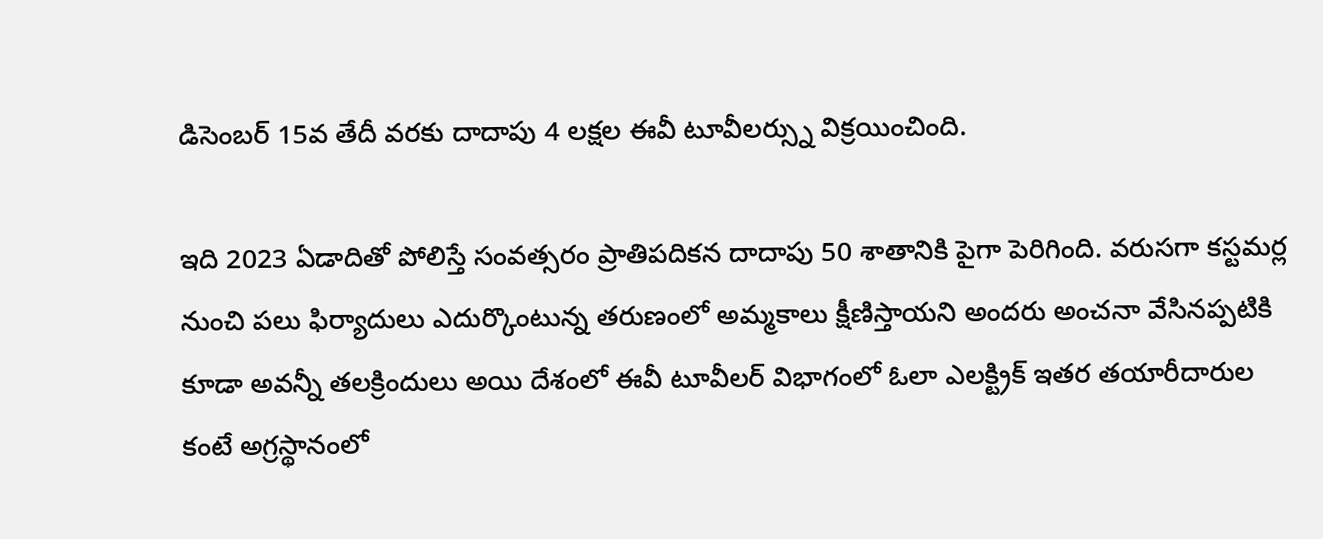డిసెంబర్ 15వ తేదీ వరకు దాదాపు 4 లక్షల ఈవీ టూవీలర్స్ను విక్రయించింది.

ఇది 2023 ఏడాదితో పోలిస్తే సంవత్సరం ప్రాతిపదికన దాదాపు 50 శాతానికి పైగా పెరిగింది. వరుసగా కస్టమర్ల నుంచి పలు ఫిర్యాదులు ఎదుర్కొంటున్న తరుణంలో అమ్మకాలు క్షీణిస్తాయని అందరు అంచనా వేసినప్పటికి కూడా అవన్నీ తలక్రిందులు అయి దేశంలో ఈవీ టూవీలర్ విభాగంలో ఓలా ఎలక్ట్రిక్ ఇతర తయారీదారుల కంటే అగ్రస్థానంలో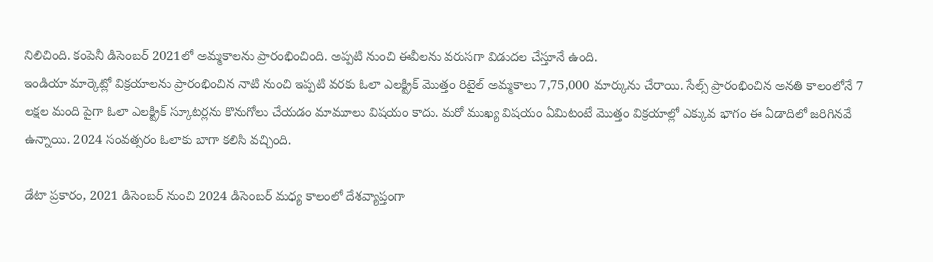నిలిచింది. కంపెనీ డిసెంబర్ 2021లో అమ్మకాలను ప్రారంభించింది. అప్పటి నుంచి ఈవీలను వరుసగా విడుదల చేస్తూనే ఉంది.
ఇండియా మార్కెట్లో విక్రయాలను ప్రారంభించిన నాటి నుంచి ఇప్పటి వరకు ఓలా ఎలక్ట్రిక్ మొత్తం రిటైల్ అమ్మకాలు 7,75,000 మార్కును చేరాయి. సేల్స్ ప్రారంభించిన అనతి కాలంలోనే 7 లక్షల మంది పైగా ఓలా ఎలక్ట్రిక్ స్కూటర్లను కొనుగోలు చేయడం మామూలు విషయం కాదు. మరో ముఖ్య విషయం ఏమిటంటే మొత్తం విక్రయాల్లో ఎక్కువ భాగం ఈ ఏడాదిలో జరిగినవే ఉన్నాయి. 2024 సంవత్సరం ఓలాకు బాగా కలిసి వచ్చింది.

డేటా ప్రకారం, 2021 డిసెంబర్ నుంచి 2024 డిసెంబర్ మధ్య కాలంలో దేశవ్యాప్తంగా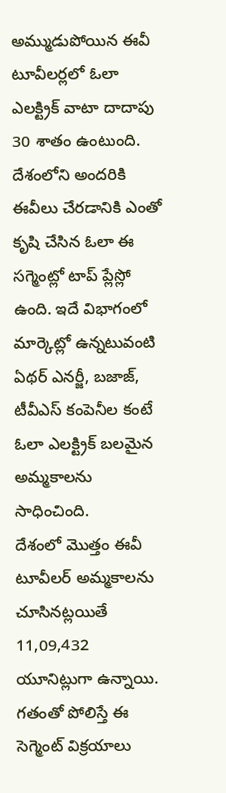అమ్ముడుపోయిన ఈవీ టూవీలర్లలో ఓలా ఎలక్ట్రిక్ వాటా దాదాపు 30 శాతం ఉంటుంది. దేశంలోని అందరికి ఈవీలు చేరడానికి ఎంతో కృషి చేసిన ఓలా ఈ సగ్మెంట్లో టాప్ ప్లేస్లో ఉంది. ఇదే విభాగంలో మార్కెట్లో ఉన్నటువంటి ఏథర్ ఎనర్జీ, బజాజ్, టీవీఎస్ కంపెనీల కంటే ఓలా ఎలక్ట్రిక్ బలమైన అమ్మకాలను సాధించింది.
దేశంలో మొత్తం ఈవీ టూవీలర్ అమ్మకాలను చూసినట్లయితే 11,09,432 యూనిట్లుగా ఉన్నాయి. గతంతో పోలిస్తే ఈ సెగ్మెంట్ విక్రయాలు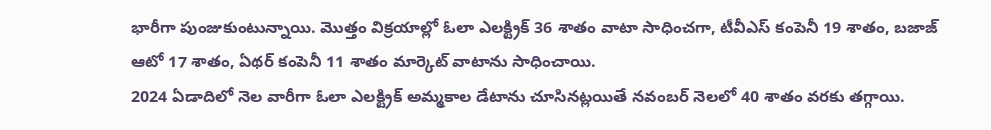భారీగా పుంజుకుంటున్నాయి. మొత్తం విక్రయాల్లో ఓలా ఎలక్ట్రిక్ 36 శాతం వాటా సాధించగా, టీవీఎస్ కంపెనీ 19 శాతం, బజాజ్ ఆటో 17 శాతం, ఏథర్ కంపెనీ 11 శాతం మార్కెట్ వాటాను సాధించాయి.
2024 ఏడాదిలో నెల వారీగా ఓలా ఎలక్ట్రిక్ అమ్మకాల డేటాను చూసినట్లయితే నవంబర్ నెలలో 40 శాతం వరకు తగ్గాయి.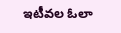ఇటీవల ఓలా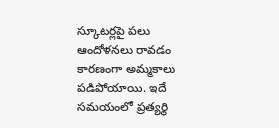స్కూటర్లపై పలు ఆందోళనలు రావడం కారణంగా అమ్మకాలు పడిపోయాయి. ఇదే సమయంలో ప్రత్యర్థి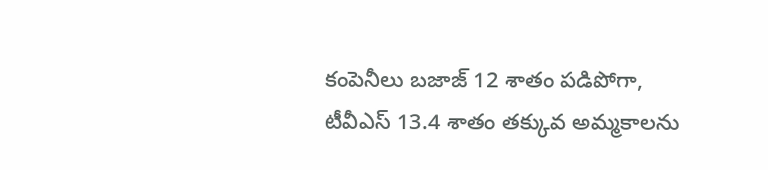కంపెనీలు బజాజ్ 12 శాతం పడిపోగా, టీవీఎస్ 13.4 శాతం తక్కువ అమ్మకాలను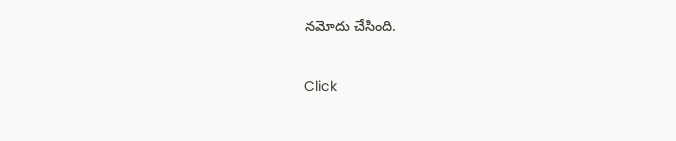నమోదు చేసింది.


Click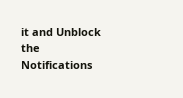it and Unblock the Notifications